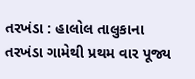તરખંડા : હાલોલ તાલુકાના તરખંડા ગામેથી પ્રથમ વાર પૂજ્ય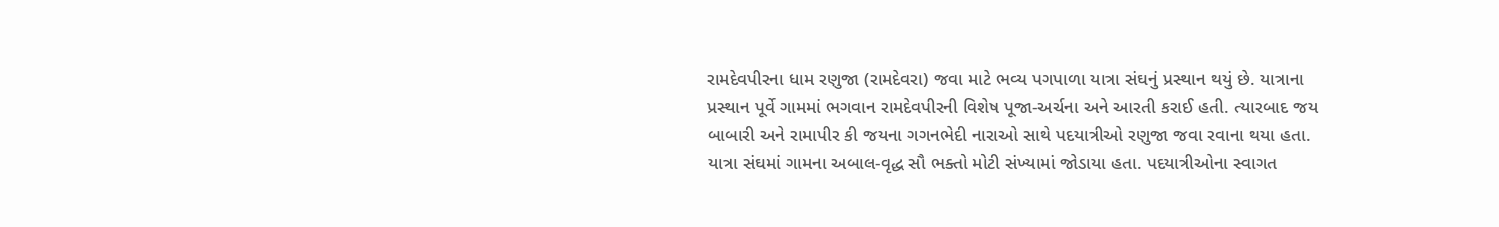રામદેવપીરના ધામ રણુજા (રામદેવરા) જવા માટે ભવ્ય પગપાળા યાત્રા સંઘનું પ્રસ્થાન થયું છે. યાત્રાના પ્રસ્થાન પૂર્વે ગામમાં ભગવાન રામદેવપીરની વિશેષ પૂજા-અર્ચના અને આરતી કરાઈ હતી. ત્યારબાદ જય બાબારી અને રામાપીર કી જયના ગગનભેદી નારાઓ સાથે પદયાત્રીઓ રણુજા જવા રવાના થયા હતા. યાત્રા સંઘમાં ગામના અબાલ-વૃદ્ધ સૌ ભક્તો મોટી સંખ્યામાં જોડાયા હતા. પદયાત્રીઓના સ્વાગત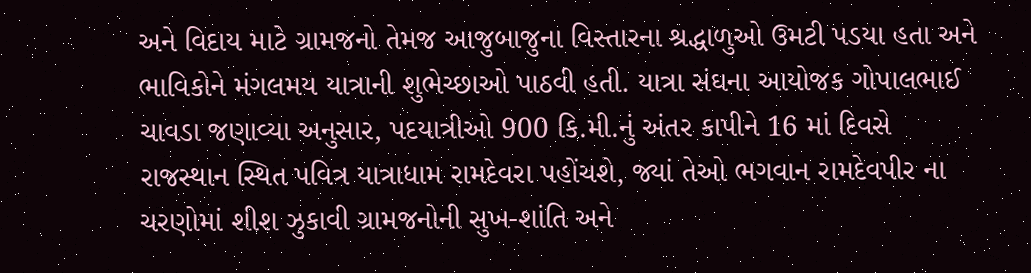અને વિદાય માટે ગ્રામજનો તેમજ આજુબાજુના વિસ્તારના શ્રદ્ધાળુઓ ઉમટી પડયા હતા અને ભાવિકોને મંગલમય યાત્રાની શુભેચ્છાઓ પાઠવી હતી. યાત્રા સંઘના આયોજક ગોપાલભાઈ ચાવડા જણાવ્યા અનુસાર, પદયાત્રીઓ 900 કિ.મી.નું અંતર કાપીને 16 માં દિવસે રાજસ્થાન સ્થિત પવિત્ર યાત્રાધામ રામદેવરા પહોંચશે, જ્યાં તેઓ ભગવાન રામદેવપીર ના ચરણોમાં શીશ ઝુકાવી ગ્રામજનોની સુખ-શાંતિ અને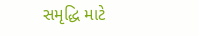સમૃદ્ધિ માટે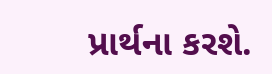પ્રાર્થના કરશે.